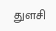துளசி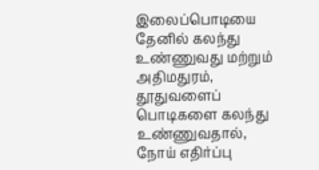இலைப்பொடியை தேனில் கலந்து உண்ணுவது மற்றும் அதிமதுரம், தூதுவளைப் பொடிகளை கலந்து உண்ணுவதால், நோய் எதிர்ப்பு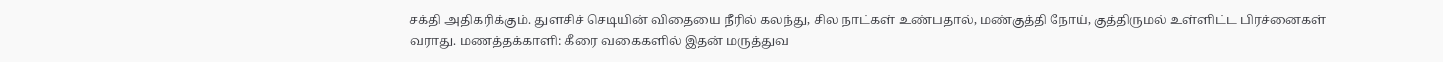சக்தி அதிகரிக்கும். துளசிச் செடியின் விதையை நீரில் கலந்து, சில நாட்கள் உண்பதால், மண்குத்தி நோய், குத்திருமல் உள்ளிட்ட பிரச்னைகள் வராது. மணத்தக்காளி: கீரை வகைகளில் இதன் மருத்துவ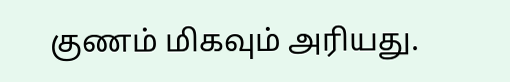குணம் மிகவும் அரியது.